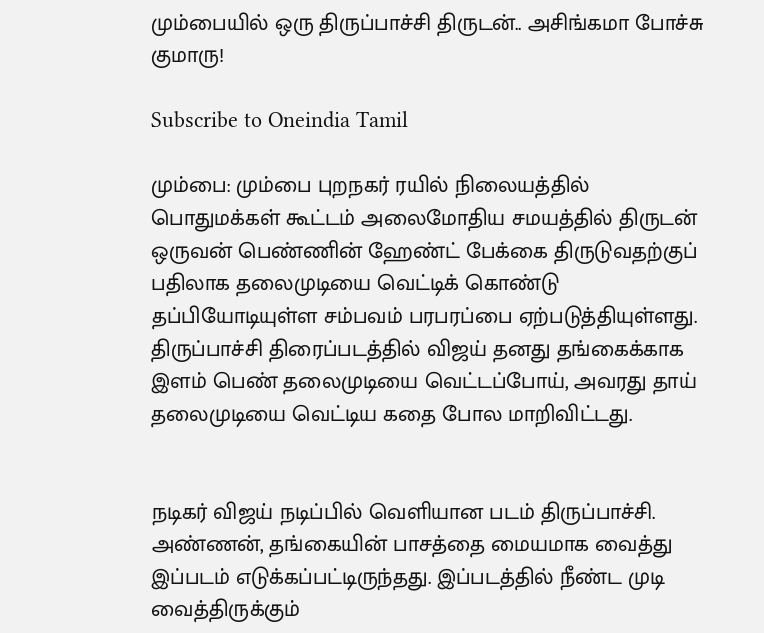மும்பையில் ஒரு திருப்பாச்சி திருடன்.. அசிங்கமா போச்சு குமாரு!

Subscribe to Oneindia Tamil

மும்பை: மும்பை புறநகர் ரயில் நிலையத்தில் பொதுமக்கள் கூட்டம் அலைமோதிய சமயத்தில் திருடன் ஒருவன் பெண்ணின் ஹேண்ட் பேக்கை திருடுவதற்குப் பதிலாக தலைமுடியை வெட்டிக் கொண்டு தப்பியோடியுள்ள சம்பவம் பரபரப்பை ஏற்படுத்தியுள்ளது. திருப்பாச்சி திரைப்படத்தில் விஜய் தனது தங்கைக்காக இளம் பெண் தலைமுடியை வெட்டப்போய், அவரது தாய் தலைமுடியை வெட்டிய கதை போல மாறிவிட்டது.


நடிகர் விஜய் நடிப்பில் வெளியான படம் திருப்பாச்சி. அண்ணன், தங்கையின் பாசத்தை மையமாக வைத்து இப்படம் எடுக்கப்பட்டிருந்தது. இப்படத்தில் நீண்ட முடி வைத்திருக்கும்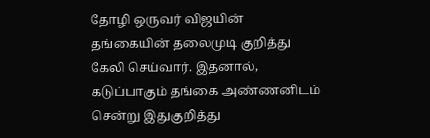தோழி ஒருவர் விஜயின் தங்கையின் தலைமுடி குறித்து கேலி செய்வார். இதனால், கடுப்பாகும் தங்கை அண்ணனிடம் சென்று இதுகுறித்து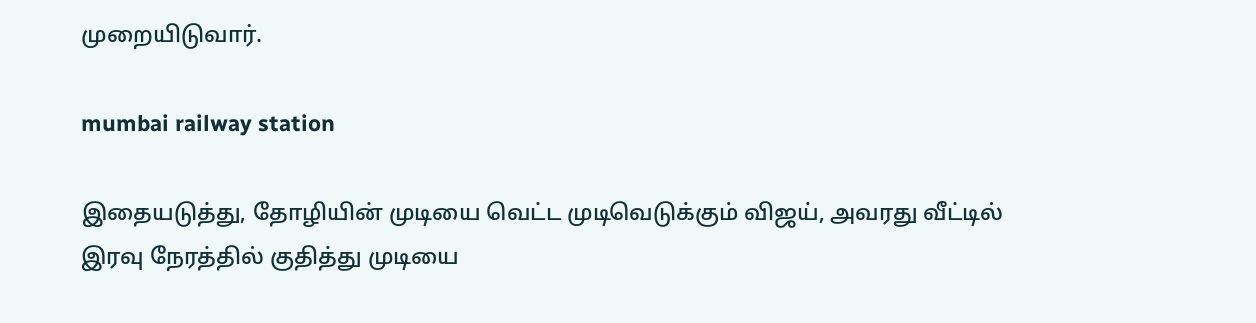முறையிடுவார்.

mumbai railway station

இதையடுத்து, தோழியின் முடியை வெட்ட முடிவெடுக்கும் விஜய், அவரது வீட்டில் இரவு நேரத்தில் குதித்து முடியை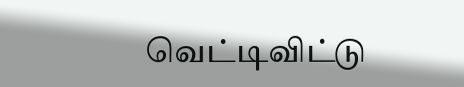வெட்டிவிட்டு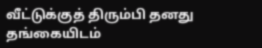வீட்டுக்குத் திரும்பி தனது தங்கையிடம்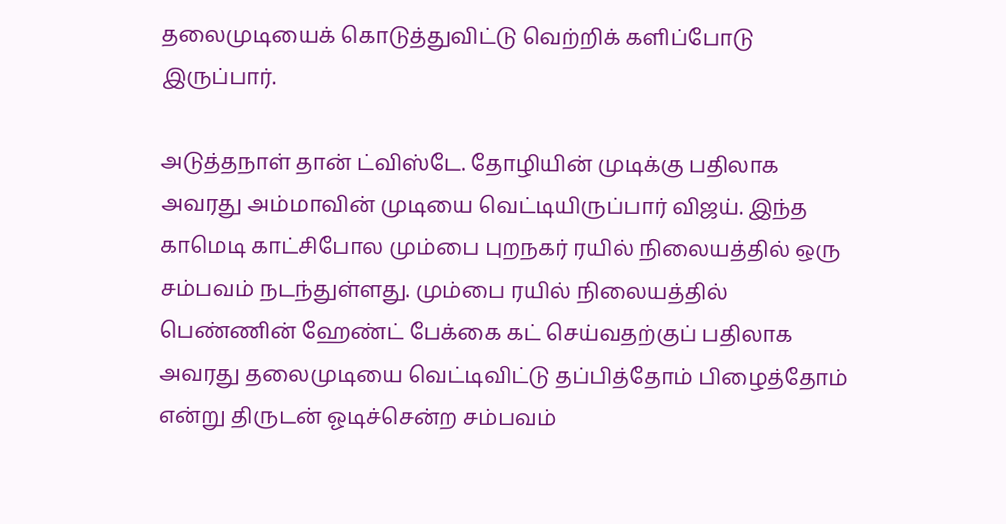தலைமுடியைக் கொடுத்துவிட்டு வெற்றிக் களிப்போடு இருப்பார்.

அடுத்தநாள் தான் ட்விஸ்டே. தோழியின் முடிக்கு பதிலாக அவரது அம்மாவின் முடியை வெட்டியிருப்பார் விஜய். இந்த காமெடி காட்சிபோல மும்பை புறநகர் ரயில் நிலையத்தில் ஒரு சம்பவம் நடந்துள்ளது. மும்பை ரயில் நிலையத்தில் பெண்ணின் ஹேண்ட் பேக்கை கட் செய்வதற்குப் பதிலாக அவரது தலைமுடியை வெட்டிவிட்டு தப்பித்தோம் பிழைத்தோம் என்று திருடன் ஓடிச்சென்ற சம்பவம்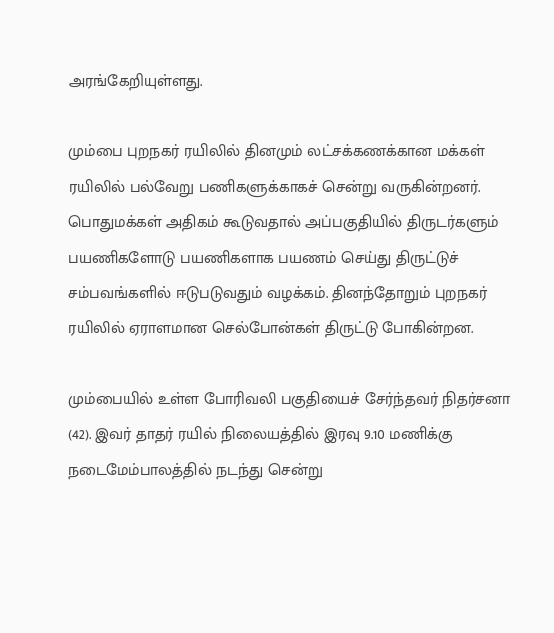அரங்கேறியுள்ளது.

மும்பை புறநகர் ரயிலில் தினமும் லட்சக்கணக்கான மக்கள் ரயிலில் பல்வேறு பணிகளுக்காகச் சென்று வருகின்றனர். பொதுமக்கள் அதிகம் கூடுவதால் அப்பகுதியில் திருடர்களும் பயணிகளோடு பயணிகளாக பயணம் செய்து திருட்டுச் சம்பவங்களில் ஈடுபடுவதும் வழக்கம். தினந்தோறும் புறநகர் ரயிலில் ஏராளமான செல்போன்கள் திருட்டு போகின்றன.

மும்பையில் உள்ள போரிவலி பகுதியைச் சேர்ந்தவர் நிதர்சனா (42). இவர் தாதர் ரயில் நிலையத்தில் இரவு 9.10 மணிக்கு நடைமேம்பாலத்தில் நடந்து சென்று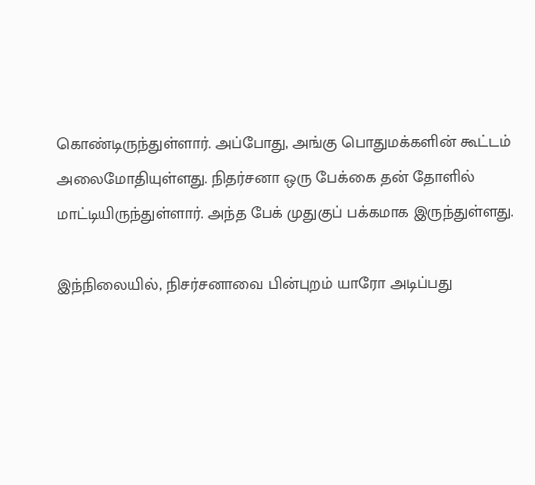கொண்டிருந்துள்ளார். அப்போது, அங்கு பொதுமக்களின் கூட்டம் அலைமோதியுள்ளது. நிதர்சனா ஒரு பேக்கை தன் தோளில் மாட்டியிருந்துள்ளார். அந்த பேக் முதுகுப் பக்கமாக இருந்துள்ளது.

இந்நிலையில், நிசர்சனாவை பின்புறம் யாரோ அடிப்பது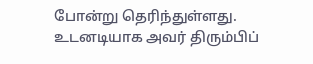போன்று தெரிந்துள்ளது. உடனடியாக அவர் திரும்பிப்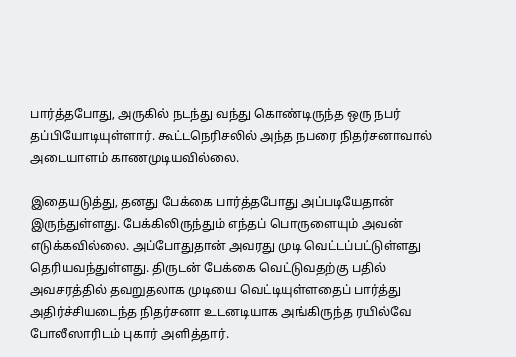பார்த்தபோது, அருகில் நடந்து வந்து கொண்டிருந்த ஒரு நபர் தப்பியோடியுள்ளார். கூட்டநெரிசலில் அந்த நபரை நிதர்சனாவால் அடையாளம் காணமுடியவில்லை.

இதையடுத்து, தனது பேக்கை பார்த்தபோது அப்படியேதான் இருந்துள்ளது. பேக்கிலிருந்தும் எந்தப் பொருளையும் அவன் எடுக்கவில்லை. அப்போதுதான் அவரது முடி வெட்டப்பட்டுள்ளது தெரியவந்துள்ளது. திருடன் பேக்கை வெட்டுவதற்கு பதில் அவசரத்தில் தவறுதலாக முடியை வெட்டியுள்ளதைப் பார்த்து அதிர்ச்சியடைந்த நிதர்சனா உடனடியாக அங்கிருந்த ரயில்வே போலீஸாரிடம் புகார் அளித்தார்.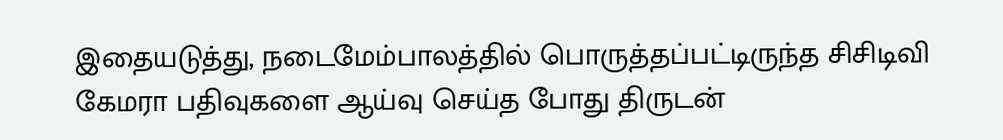இதையடுத்து, நடைமேம்பாலத்தில் பொருத்தப்பட்டிருந்த சிசிடிவி கேமரா பதிவுகளை ஆய்வு செய்த போது திருடன்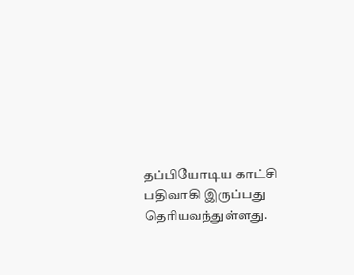தப்பியோடிய காட்சி பதிவாகி இருப்பது தெரியவந்துள்ளது.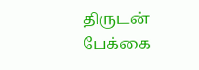திருடன் பேக்கை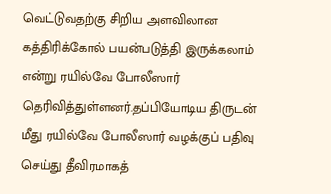வெட்டுவதற்கு சிறிய அளவிலான கத்திரிக்கோல் பயன்படுத்தி இருக்கலாம் என்று ரயில்வே போலீஸார் தெரிவித்துள்ளனர்.தப்பியோடிய திருடன் மீது ரயில்வே போலீஸார் வழக்குப் பதிவு செய்து தீவிரமாகத்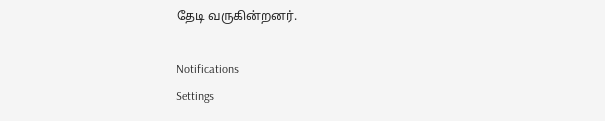தேடி வருகின்றனர்.

Notifications
Settings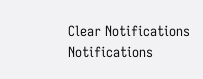Clear Notifications
Notifications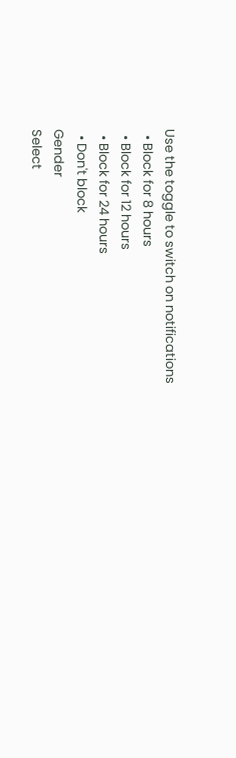Use the toggle to switch on notifications
  • Block for 8 hours
  • Block for 12 hours
  • Block for 24 hours
  • Don't block
Gender
Select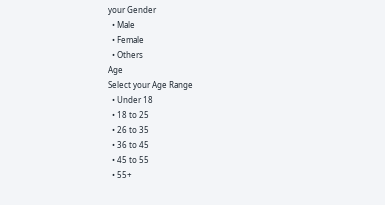your Gender
  • Male
  • Female
  • Others
Age
Select your Age Range
  • Under 18
  • 18 to 25
  • 26 to 35
  • 36 to 45
  • 45 to 55
  • 55+